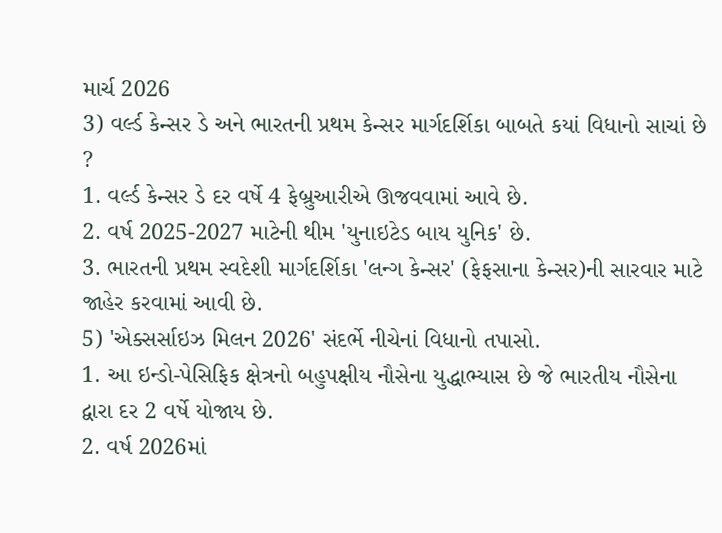માર્ચ 2026
3) વર્લ્ડ કેન્સર ડે અને ભારતની પ્રથમ કેન્સર માર્ગદર્શિકા બાબતે કયાં વિધાનો સાચાં છે ?
1. વર્લ્ડ કેન્સર ડે દર વર્ષે 4 ફેબ્રુઆરીએ ઊજવવામાં આવે છે.
2. વર્ષ 2025-2027 માટેની થીમ 'યુનાઇટેડ બાય યુનિક' છે.
3. ભારતની પ્રથમ સ્વદેશી માર્ગદર્શિકા 'લન્ગ કેન્સર' (ફેફસાના કેન્સર)ની સારવાર માટે જાહેર કરવામાં આવી છે.
5) 'એક્સર્સાઇઝ મિલન 2026' સંદર્ભે નીચેનાં વિધાનો તપાસો.
1. આ ઇન્ડો-પેસિફિક ક્ષેત્રનો બહુપક્ષીય નૌસેના યુદ્ધાભ્યાસ છે જે ભારતીય નૌસેના દ્વારા દર 2 વર્ષે યોજાય છે.
2. વર્ષ 2026માં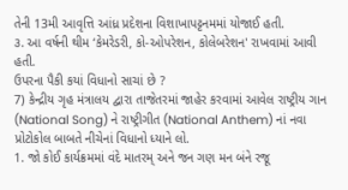તેની 13મી આવૃત્તિ આંધ્ર પ્રદેશના વિશાખાપટ્ટનમમાં યોજાઈ હતી.
૩. આ વર્ષની થીમ ‘કેમરેડરી, કો-ઓપરેશન, કોલેબરેશન' રાખવામાં આવી હતી.
ઉપરના પૈકી કયાં વિધાનો સાચાં છે ?
7) કેન્દ્રીય ગૃહ મંત્રાલય દ્વારા તાજેતરમાં જાહેર કરવામાં આવેલ રાષ્ટ્રીય ગાન (National Song) ને રાષ્ટ્રીગીત (National Anthem) નાં નવા પ્રોટોકોલ બાબતે નીચેનાં વિધાનો ધ્યાને લો.
1. જો કોઈ કાર્યક્રમમાં વંદે માતરમ્ અને જન ગણ મન બંને રજૂ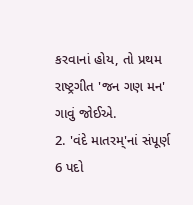કરવાનાં હોય, તો પ્રથમ રાષ્ટ્રગીત 'જન ગણ મન' ગાવું જોઈએ.
2. 'વંદે માતરમ્'નાં સંપૂર્ણ 6 પદો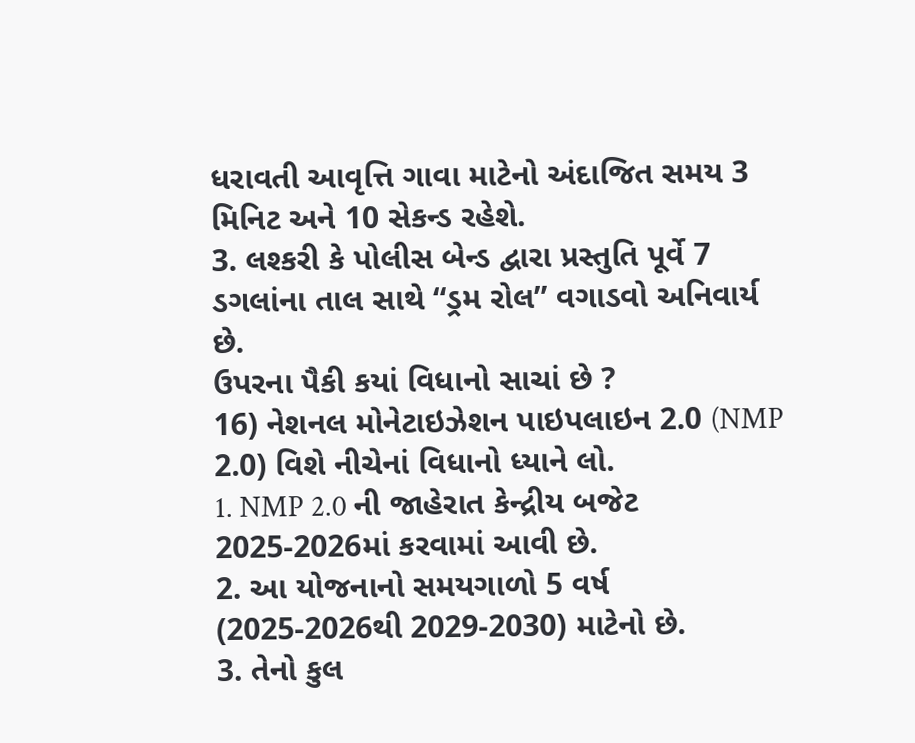ધરાવતી આવૃત્તિ ગાવા માટેનો અંદાજિત સમય 3 મિનિટ અને 10 સેકન્ડ રહેશે.
3. લશ્કરી કે પોલીસ બેન્ડ દ્વારા પ્રસ્તુતિ પૂર્વે 7 ડગલાંના તાલ સાથે “ડ્રમ રોલ” વગાડવો અનિવાર્ય છે.
ઉપરના પૈકી કયાં વિધાનો સાચાં છે ?
16) નેશનલ મોનેટાઇઝેશન પાઇપલાઇન 2.0 (NMP 2.0) વિશે નીચેનાં વિધાનો ધ્યાને લો.
1. NMP 2.0 ની જાહેરાત કેન્દ્રીય બજેટ 2025-2026માં કરવામાં આવી છે.
2. આ યોજનાનો સમયગાળો 5 વર્ષ (2025-2026થી 2029-2030) માટેનો છે.
3. તેનો કુલ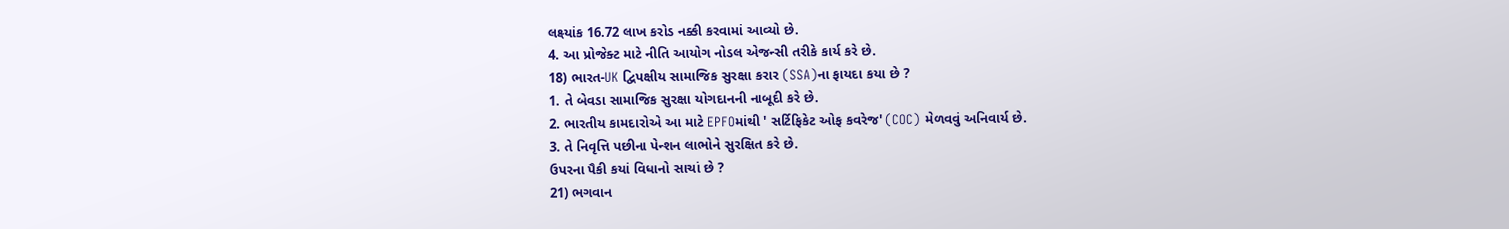લક્ષ્યાંક 16.72 લાખ કરોડ નક્કી કરવામાં આવ્યો છે.
4. આ પ્રોજેક્ટ માટે નીતિ આયોગ નોડલ એજન્સી તરીકે કાર્ય કરે છે.
18) ભારત-UK દ્વિપક્ષીય સામાજિક સુરક્ષા કરાર (SSA)ના ફાયદા કયા છે ?
1. તે બેવડા સામાજિક સુરક્ષા યોગદાનની નાબૂદી કરે છે.
2. ભારતીય કામદારોએ આ માટે EPFOમાંથી ' સર્ટિફિકેટ ઓફ કવરેજ' (COC) મેળવવું અનિવાર્ય છે.
3. તે નિવૃત્તિ પછીના પેન્શન લાભોને સુરક્ષિત કરે છે.
ઉપરના પૈકી કયાં વિધાનો સાચાં છે ?
21) ભગવાન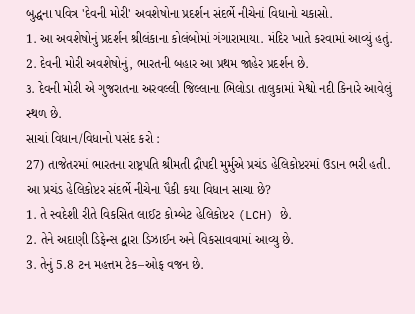બુદ્ધના પવિત્ર 'દેવની મોરી' અવશેષોના પ્રદર્શન સંદર્ભે નીચેનાં વિધાનો ચકાસો.
1. આ અવશેષોનું પ્રદર્શન શ્રીલંકાના કોલંબોમાં ગંગારામાયા. મંદિર ખાતે કરવામાં આવ્યું હતું.
2. દેવની મોરી અવશેષોનું, ભારતની બહાર આ પ્રથમ જાહેર પ્રદર્શન છે.
૩. દેવની મોરી એ ગુજરાતના અરવલ્લી જિલ્લાના ભિલોડા તાલુકામાં મેશ્વો નદી કિનારે આવેલું સ્થળ છે.
સાચાં વિધાન/વિધાનો પસંદ કરો :
27) તાજેતરમાં ભારતના રાષ્ટ્રપતિ શ્રીમતી દ્રૌપદી મુર્મુએ પ્રચંડ હેલિકોપ્ટરમાં ઉડાન ભરી હતી. આ પ્રચંડ હેલિકોપ્ટર સંદર્ભે નીચેના પૈકી કયા વિધાન સાચા છે?
1. તે સ્વદેશી રીતે વિકસિત લાઈટ કોમ્બેટ હેલિકોપ્ટર (LCH) છે.
2. તેને અદાણી ડિફેન્સ દ્વારા ડિઝાઈન અને વિકસાવવામાં આવ્યુ છે.
3. તેનું 5.8 ટન મહત્તમ ટેક–ઓફ વજન છે.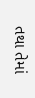તથા તેમાં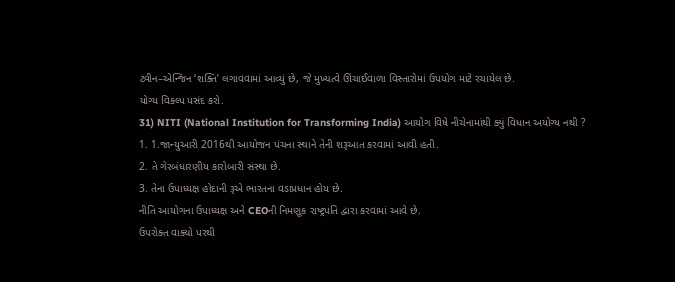ટ્વીન–એન્જિન ‘શક્તિ’ લગાવવામાં આવ્યું છે, જે મુખ્યત્વે ઊંચાઈવાળા વિસ્તારોમાં ઉપયોગ માટે રચાયેલ છે.
યોગ્ય વિકલ્પ પસંદ કરો.
31) NITI (National Institution for Transforming India) આયોગ વિષે નીચેનામાંથી ક્યું વિધાન અયોગ્ય નથી ?
1. 1.જાન્યુઆરી 2016થી આયોજન પંચના સ્થાને તેની શરૂઆત કરવામાં આવી હતી.
2. તે ગેરબંધારણીય કારોબારી સંસ્થા છે.
3. તેના ઉપાધ્યક્ષ હોદાની રૂએ ભારતના વડાપ્રધાન હોય છે.
નીતિ આયોગના ઉપાધ્યક્ષ અને CEOની નિમણૂક રાષ્ટ્રપતિ દ્વારા કરવામાં આવે છે.
ઉપરોક્ત વાક્યો પરથી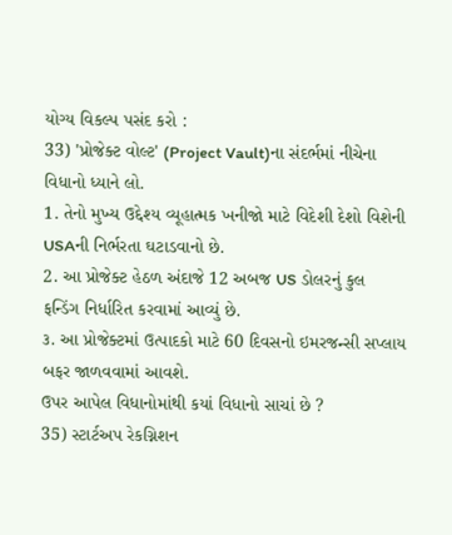યોગ્ય વિકલ્પ પસંદ કરો :
33) 'પ્રોજેક્ટ વોલ્ટ' (Project Vault)ના સંદર્ભમાં નીચેના વિધાનો ધ્યાને લો.
1. તેનો મુખ્ય ઉદ્દેશ્ય વ્યૂહાત્મક ખનીજો માટે વિદેશી દેશો વિશેની USAની નિર્ભરતા ઘટાડવાનો છે.
2. આ પ્રોજેક્ટ હેઠળ અંદાજે 12 અબજ US ડોલરનું કુલ ફન્ડિંગ નિર્ધારિત કરવામાં આવ્યું છે.
૩. આ પ્રોજેક્ટમાં ઉત્પાદકો માટે 60 દિવસનો ઇમરજન્સી સપ્લાય બફર જાળવવામાં આવશે.
ઉપર આપેલ વિધાનોમાંથી કયાં વિધાનો સાચાં છે ?
35) સ્ટાર્ટઅપ રેકગ્નિશન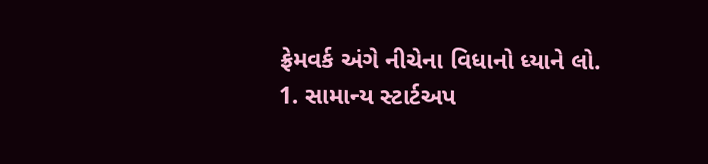ફ્રેમવર્ક અંગે નીચેના વિધાનો ધ્યાને લો.
1. સામાન્ય સ્ટાર્ટઅપ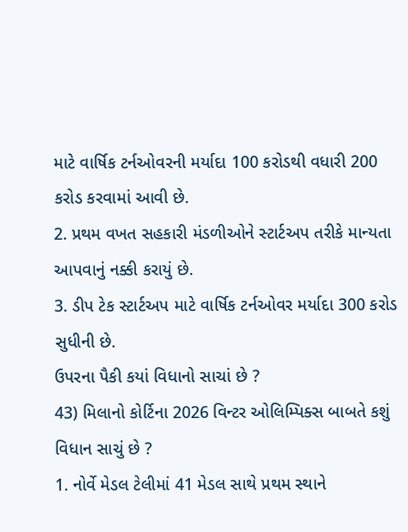માટે વાર્ષિક ટર્નઓવરની મર્યાદા 100 કરોડથી વધારી 200 કરોડ કરવામાં આવી છે.
2. પ્રથમ વખત સહકારી મંડળીઓને સ્ટાર્ટઅપ તરીકે માન્યતા આપવાનું નક્કી કરાયું છે.
3. ડીપ ટેક સ્ટાર્ટઅપ માટે વાર્ષિક ટર્નઓવર મર્યાદા 300 કરોડ સુધીની છે.
ઉપરના પૈકી કયાં વિધાનો સાચાં છે ?
43) મિલાનો કોર્ટિના 2026 વિન્ટર ઓલિમ્પિક્સ બાબતે કશું વિધાન સાચું છે ?
1. નોર્વે મેડલ ટેલીમાં 41 મેડલ સાથે પ્રથમ સ્થાને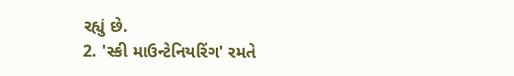રહ્યું છે.
2. 'સ્કી માઉન્ટેનિયરિંગ' રમતે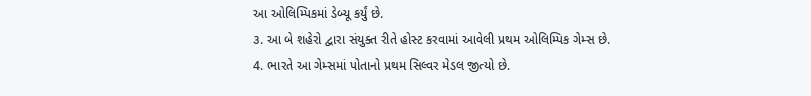આ ઓલિમ્પિકમાં ડેબ્યૂ કર્યું છે.
૩. આ બે શહેરો દ્વારા સંયુક્ત રીતે હોસ્ટ કરવામાં આવેલી પ્રથમ ઓલિમ્પિક ગેમ્સ છે.
4. ભારતે આ ગેમ્સમાં પોતાનો પ્રથમ સિલ્વર મેડલ જીત્યો છે.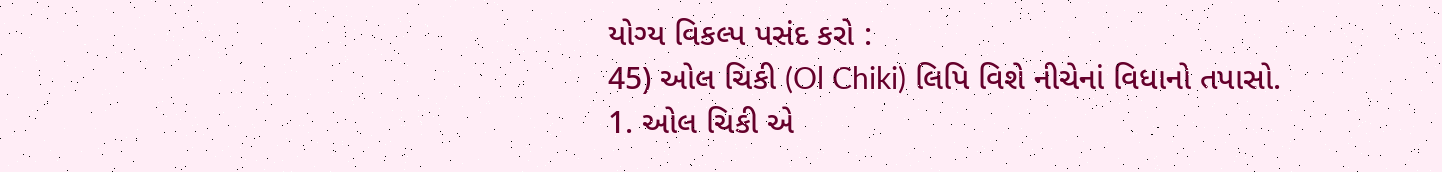યોગ્ય વિકલ્પ પસંદ કરો :
45) ઓલ ચિકી (Ol Chiki) લિપિ વિશે નીચેનાં વિધાનો તપાસો.
1. ઓલ ચિકી એ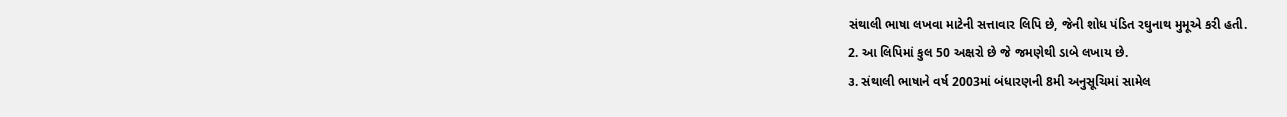સંથાલી ભાષા લખવા માટેની સત્તાવાર લિપિ છે, જેની શોધ પંડિત રઘુનાથ મુમૂએ કરી હતી.
2. આ લિપિમાં કુલ 50 અક્ષરો છે જે જમણેથી ડાબે લખાય છે.
૩. સંથાલી ભાષાને વર્ષ 2003માં બંધારણની 8મી અનુસૂચિમાં સામેલ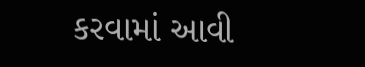કરવામાં આવી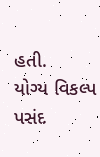હતી.
યોગ્ય વિકલ્પ પસંદ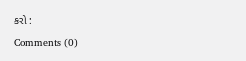કરો :
Comments (0)